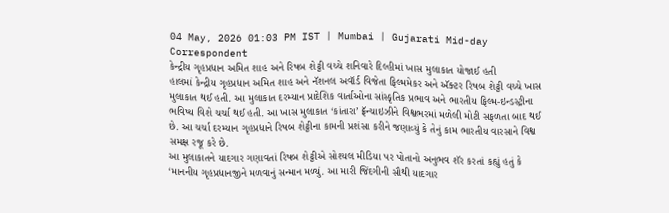04 May, 2026 01:03 PM IST | Mumbai | Gujarati Mid-day Correspondent
કેન્દ્રીય ગૃહપ્રધાન અમિત શાહ અને રિષબ શેટ્ટી વચ્ચે શનિવારે દિલ્હીમાં ખાસ મુલાકાત યોજાઈ હતી
હાલમાં કેન્દ્રીય ગૃહપ્રધાન અમિત શાહ અને નૅશનલ અવૉર્ડ વિજેતા ફિલ્મમેકર અને ઍક્ટર રિષબ શેટ્ટી વચ્ચે ખાસ મુલાકાત થઈ હતી. આ મુલાકાત દરમ્યાન પ્રાદેશિક વાર્તાઓના સાંસ્કૃતિક પ્રભાવ અને ભારતીય ફિલ્મ-ઇન્ડસ્ટ્રીના ભવિષ્ય વિશે ચર્ચા થઈ હતી. આ ખાસ મુલાકાત ‘કાંતારા’ ફ્રૅન્ચાઇઝીને વિશ્વભરમાં મળેલી મોટી સફળતા બાદ થઈ છે. આ ચર્ચા દરમ્યાન ગૃહપ્રધાને રિષબ શેટ્ટીના કામની પ્રશંસા કરીને જણાવ્યું કે તેનું કામ ભારતીય વારસાને વિશ્વ સમક્ષ રજૂ કરે છે.
આ મુલાકાતને યાદગાર ગણાવતાં રિષબ શેટ્ટીએ સોશ્યલ મીડિયા પર પોતાનો અનુભવ શૅર કરતાં કહ્યું હતું કે ‘માનનીય ગૃહપ્રધાનજીને મળવાનું સન્માન મળ્યું. આ મારી જિંદગીની સૌથી યાદગાર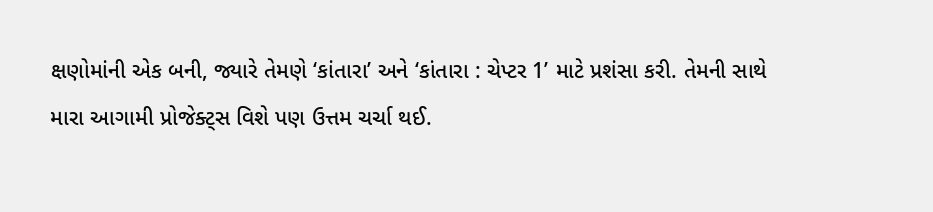ક્ષણોમાંની એક બની, જ્યારે તેમણે ‘કાંતારા’ અને ‘કાંતારા : ચેપ્ટર 1’ માટે પ્રશંસા કરી. તેમની સાથે મારા આગામી પ્રોજેક્ટ્સ વિશે પણ ઉત્તમ ચર્ચા થઈ.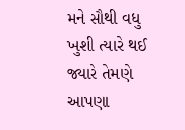મને સૌથી વધુ ખુશી ત્યારે થઈ જ્યારે તેમણે આપણા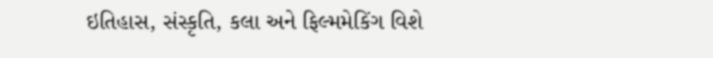ઇતિહાસ, સંસ્કૃતિ, કલા અને ફિલ્મમેકિંગ વિશે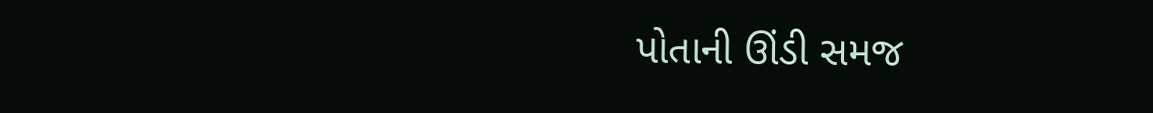પોતાની ઊંડી સમજ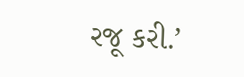રજૂ કરી.’